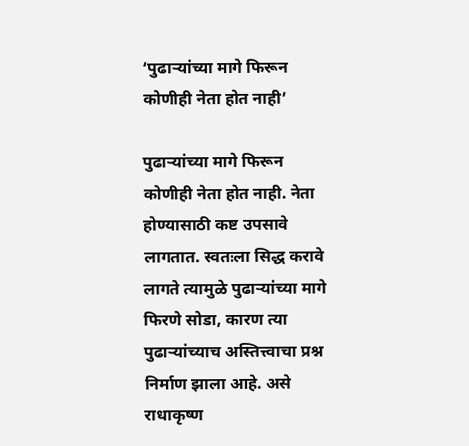‘पुढाऱ्यांच्या मागे फिरून कोणीही नेता होत नाही’

पुढाऱ्यांच्या मागे फिरून कोणीही नेता होत नाही. नेता होण्यासाठी कष्ट उपसावे लागतात. स्वतःला सिद्ध करावे लागते त्यामुळे पुढाऱ्यांच्या मागे फिरणे सोडा, कारण त्या पुढाऱ्यांच्याच अस्तित्त्वाचा प्रश्न निर्माण झाला आहे. असे राधाकृष्ण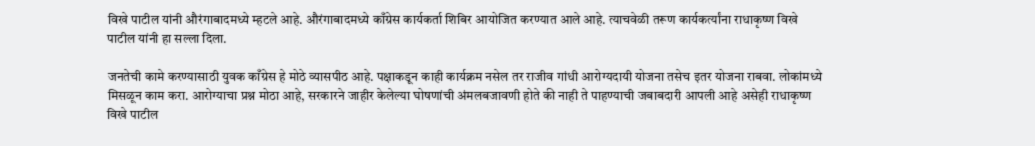विखे पाटील यांनी औरंगाबादमध्ये म्हटले आहे. औरंगाबादमध्ये काँग्रेस कार्यकर्ता शिबिर आयोजित करण्यात आले आहे. त्याचवेळी तरूण कार्यकर्त्यांना राधाकृष्ण विखे पाटील यांनी हा सल्ला दिला.

जनतेची कामे करण्यासाठी युवक काँग्रेस हे मोठे व्यासपीठ आहे. पक्षाकडून काही कार्यक्रम नसेल तर राजीव गांधी आरोग्यदायी योजना तसेच इतर योजना राबवा. लोकांमध्ये मिसळून काम करा. आरोग्याचा प्रश्न मोठा आहे, सरकारने जाहीर केलेल्या घोषणांची अंमलबजावणी होते की नाही ते पाहण्याची जबाबदारी आपली आहे असेही राधाकृष्ण विखे पाटील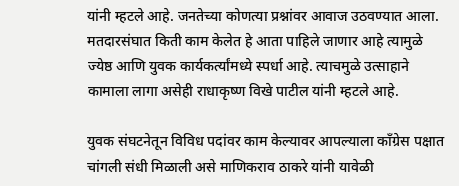यांनी म्हटले आहे. जनतेच्या कोणत्या प्रश्नांवर आवाज उठवण्यात आला. मतदारसंघात किती काम केलेत हे आता पाहिले जाणार आहे त्यामुळे ज्येष्ठ आणि युवक कार्यकर्त्यांमध्ये स्पर्धा आहे. त्याचमुळे उत्साहाने कामाला लागा असेही राधाकृष्ण विखे पाटील यांनी म्हटले आहे.

युवक संघटनेतून विविध पदांवर काम केल्यावर आपल्याला काँग्रेस पक्षात चांगली संधी मिळाली असे माणिकराव ठाकरे यांनी यावेळी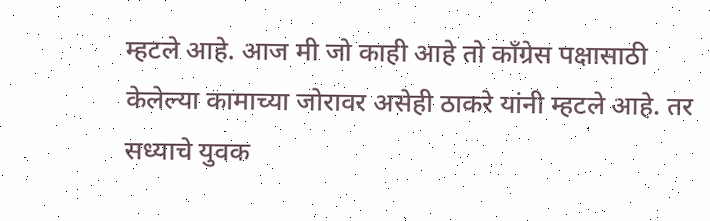म्हटले आहे. आज मी जो काही आहे तो काँग्रेस पक्षासाठी केलेल्या कामाच्या जोरावर असेही ठाकरे यांनी म्हटले आहे. तर सध्याचे युवक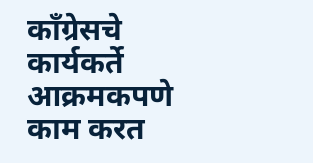काँग्रेसचे कार्यकर्ते आक्रमकपणे काम करत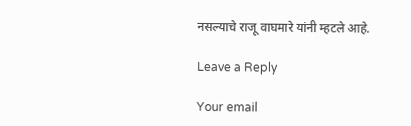नसल्याचे राजू वाघमारे यांनी म्हटले आहे.

Leave a Reply

Your email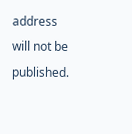address will not be published.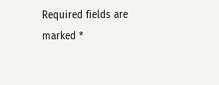Required fields are marked *